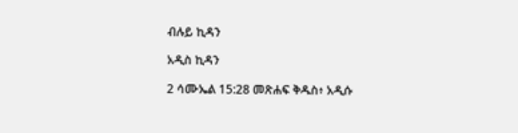ብሉይ ኪዳን

አዲስ ኪዳን

2 ሳሙኤል 15:28 መጽሐፍ ቅዱስ፥ አዲሱ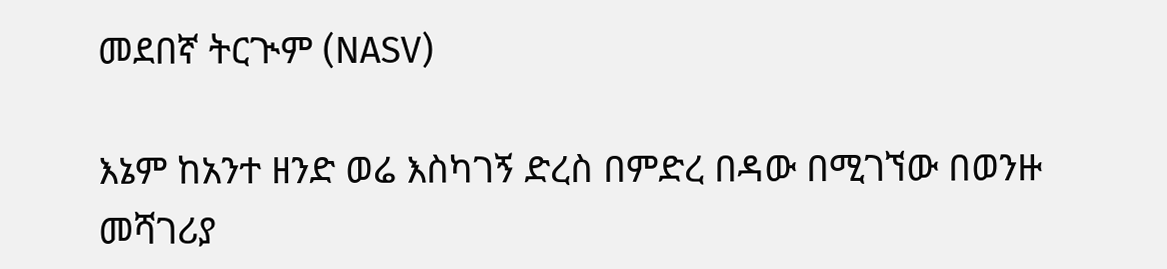መደበኛ ትርጒም (NASV)

እኔም ከአንተ ዘንድ ወሬ እስካገኝ ድረስ በምድረ በዳው በሚገኘው በወንዙ መሻገሪያ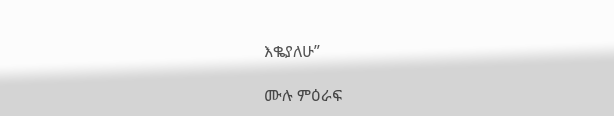እቈያለሁ”

ሙሉ ምዕራፍ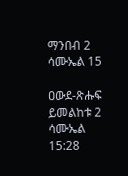ማንበብ 2 ሳሙኤል 15

ዐውደ-ጽሑፍ ይመልከቱ 2 ሳሙኤል 15:28